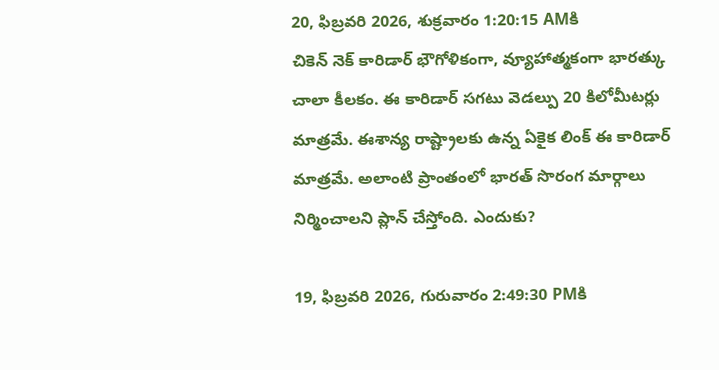20, ఫిబ్రవరి 2026, శుక్రవారం 1:20:15 AMకి
చికెన్ నెక్ కారిడార్ భౌగోళికంగా, వ్యూహాత్మకంగా భారత్కు చాలా కీలకం. ఈ కారిడార్ సగటు వెడల్పు 20 కిలోమీటర్లు మాత్రమే. ఈశాన్య రాష్ట్రాలకు ఉన్న ఏకైక లింక్ ఈ కారిడార్ మాత్రమే. అలాంటి ప్రాంతంలో భారత్ సొరంగ మార్గాలు నిర్మించాలని ప్లాన్ చేస్తోంది. ఎందుకు?

19, ఫిబ్రవరి 2026, గురువారం 2:49:30 PMకి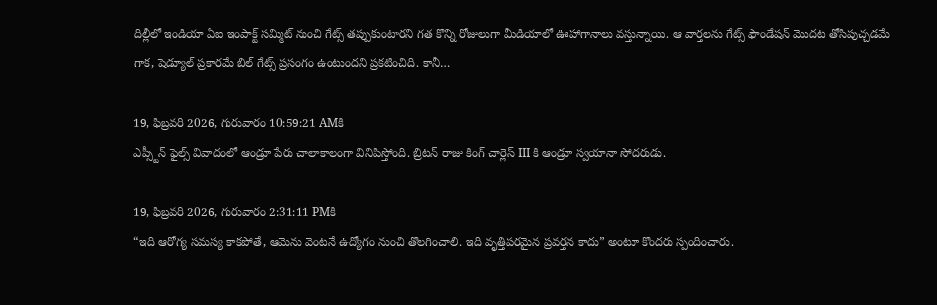దిల్లీలో ఇండియా ఏఐ ఇంపాక్ట్ సమ్మిట్ నుంచి గేట్స్ తప్పుకుంటారని గత కొన్ని రోజులుగా మీడియాలో ఊహాగానాలు వస్తున్నాయి. ఆ వార్తలను గేట్స్ ఫౌండేషన్ మొదట తోసిపుచ్చడమే గాక, షెడ్యూల్ ప్రకారమే బిల్ గేట్స్ ప్రసంగం ఉంటుందని ప్రకటించిది. కానీ…

19, ఫిబ్రవరి 2026, గురువారం 10:59:21 AMకి
ఎప్స్టీన్ ఫైల్స్ వివాదంలో ఆండ్రూ పేరు చాలాకాలంగా వినిపిస్తోంది. బ్రిటన్ రాజు కింగ్ చార్లెస్ III కి ఆండ్రూ స్వయానా సోదరుడు.

19, ఫిబ్రవరి 2026, గురువారం 2:31:11 PMకి
“ఇది ఆరోగ్య సమస్య కాకపోతే, ఆమెను వెంటనే ఉద్యోగం నుంచి తొలగించాలి. ఇది వృత్తిపరమైన ప్రవర్తన కాదు” అంటూ కొందరు స్పందించారు.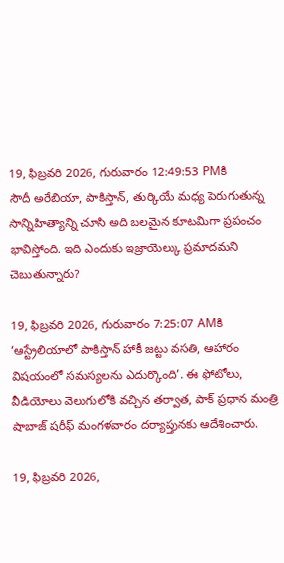19, ఫిబ్రవరి 2026, గురువారం 12:49:53 PMకి
సౌదీ అరేబియా, పాకిస్తాన్, తుర్కియే మధ్య పెరుగుతున్న సాన్నిహిత్యాన్ని చూసి అది బలమైన కూటమిగా ప్రపంచం భావిస్తోంది. ఇది ఎందుకు ఇజ్రాయెల్కు ప్రమాదమని చెబుతున్నారు?

19, ఫిబ్రవరి 2026, గురువారం 7:25:07 AMకి
‘ఆస్ట్రేలియాలో పాకిస్తాన్ హాకీ జట్టు వసతి, ఆహారం విషయంలో సమస్యలను ఎదుర్కొంది’. ఈ ఫోటోలు, వీడియోలు వెలుగులోకి వచ్చిన తర్వాత, పాక్ ప్రధాన మంత్రి షాబాజ్ షరీఫ్ మంగళవారం దర్యాప్తునకు ఆదేశించారు.

19, ఫిబ్రవరి 2026,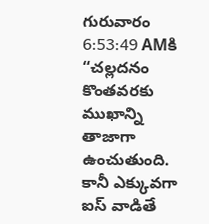గురువారం 6:53:49 AMకి
“చల్లదనం కొంతవరకు ముఖాన్ని తాజాగా ఉంచుతుంది. కానీ ఎక్కువగా ఐస్ వాడితే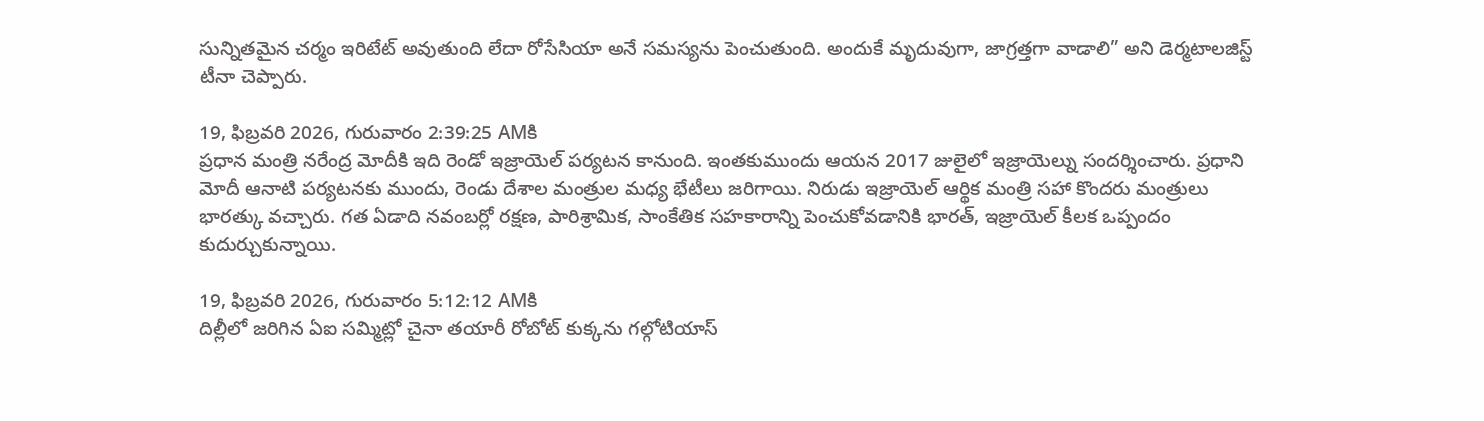సున్నితమైన చర్మం ఇరిటేట్ అవుతుంది లేదా రోసేసియా అనే సమస్యను పెంచుతుంది. అందుకే మృదువుగా, జాగ్రత్తగా వాడాలి” అని డెర్మటాలజిస్ట్ టీనా చెప్పారు.

19, ఫిబ్రవరి 2026, గురువారం 2:39:25 AMకి
ప్రధాన మంత్రి నరేంద్ర మోదీకి ఇది రెండో ఇజ్రాయెల్ పర్యటన కానుంది. ఇంతకుముందు ఆయన 2017 జులైలో ఇజ్రాయెల్ను సందర్శించారు. ప్రధాని మోదీ ఆనాటి పర్యటనకు ముందు, రెండు దేశాల మంత్రుల మధ్య భేటీలు జరిగాయి. నిరుడు ఇజ్రాయెల్ ఆర్థిక మంత్రి సహా కొందరు మంత్రులు భారత్కు వచ్చారు. గత ఏడాది నవంబర్లో రక్షణ, పారిశ్రామిక, సాంకేతిక సహకారాన్ని పెంచుకోవడానికి భారత్, ఇజ్రాయెల్ కీలక ఒప్పందం కుదుర్చుకున్నాయి.

19, ఫిబ్రవరి 2026, గురువారం 5:12:12 AMకి
దిల్లీలో జరిగిన ఏఐ సమ్మిట్లో చైనా తయారీ రోబోట్ కుక్కను గల్గోటియాస్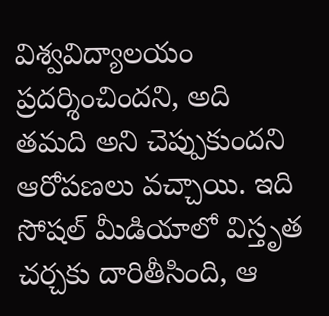విశ్వవిద్యాలయం ప్రదర్శించిందని, అది తమది అని చెప్పుకుందని ఆరోపణలు వచ్చాయి. ఇది సోషల్ మీడియాలో విస్తృత చర్చకు దారితీసింది, ఆ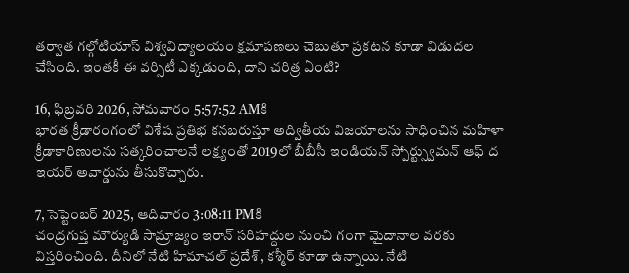తర్వాత గల్గోటియాస్ విశ్వవిద్యాలయం క్షమాపణలు చెబుతూ ప్రకటన కూడా విడుదల చేసింది. ఇంతకీ ఈ వర్సిటీ ఎక్కడుంది, దాని చరిత్ర ఏంటి?

16, ఫిబ్రవరి 2026, సోమవారం 5:57:52 AMకి
భారత క్రీడారంగంలో విశేష ప్రతిభ కనబరుస్తూ అద్వితీయ విజయాలను సాధించిన మహిళా క్రీడాకారిణులను సత్కరించాలనే లక్ష్యంతో 2019లో బీబీసీ ఇండియన్ స్పోర్ట్స్వుమన్ ఆఫ్ ద ఇయర్ అవార్డును తీసుకొచ్చారు.

7, సెప్టెంబర్ 2025, ఆదివారం 3:08:11 PMకి
చంద్రగుప్త మౌర్యుడి సామ్రాజ్యం ఇరాన్ సరిహద్దుల నుంచి గంగా మైదానాల వరకు విస్తరించింది. దీనిలో నేటి హిమాచల్ ప్రదేశ్, కశ్మీర్ కూడా ఉన్నాయి. నేటి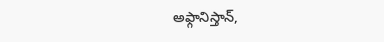అఫ్గానిస్తాన్,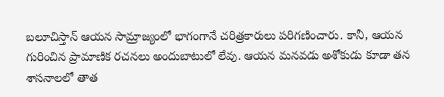బలూచిస్తాన్ ఆయన సామ్రాజ్యంలో భాగంగానే చరిత్రకారులు పరిగణించారు. కానీ, ఆయన గురించిన ప్రామాణిక రచనలు అందుబాటులో లేవు. ఆయన మనవడు అశోకుడు కూడా తన శాసనాలలో తాత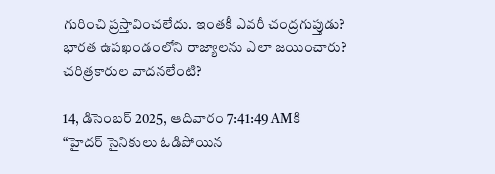గురించి ప్రస్తావించలేదు. ఇంతకీ ఎవరీ చంద్రగుప్తుడు? భారత ఉపఖండంలోని రాజ్యాలను ఎలా జయించారు? చరిత్రకారుల వాదనలేంటి?

14, డిసెంబర్ 2025, ఆదివారం 7:41:49 AMకి
“హైదర్ సైనికులు ఓడిపోయిన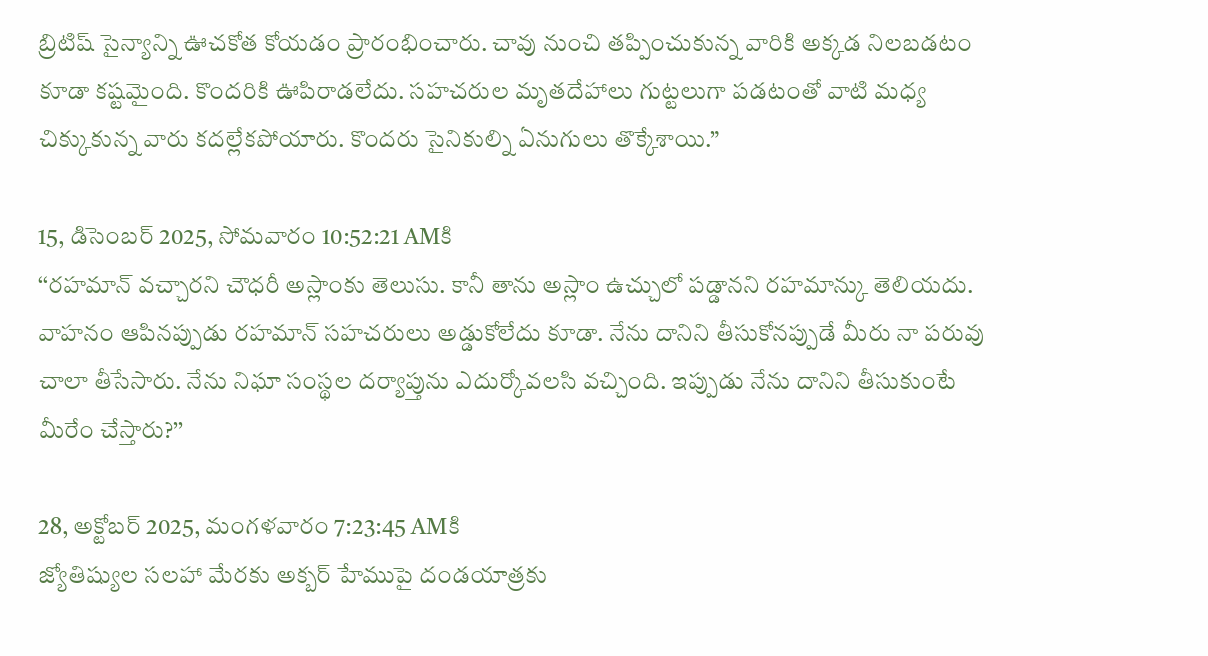బ్రిటిష్ సైన్యాన్ని ఊచకోత కోయడం ప్రారంభించారు. చావు నుంచి తప్పించుకున్న వారికి అక్కడ నిలబడటం కూడా కష్టమైంది. కొందరికి ఊపిరాడలేదు. సహచరుల మృతదేహాలు గుట్టలుగా పడటంతో వాటి మధ్య చిక్కుకున్న వారు కదల్లేకపోయారు. కొందరు సైనికుల్ని ఏనుగులు తొక్కేశాయి.”

15, డిసెంబర్ 2025, సోమవారం 10:52:21 AMకి
‘‘రహమాన్ వచ్చారని చౌధరీ అస్లాంకు తెలుసు. కానీ తాను అస్లాం ఉచ్చులో పడ్డానని రహమాన్కు తెలియదు. వాహనం ఆపినప్పుడు రహమాన్ సహచరులు అడ్డుకోలేదు కూడా. నేను దానిని తీసుకోనప్పుడే మీరు నా పరువు చాలా తీసేసారు. నేను నిఘా సంస్థల దర్యాప్తును ఎదుర్కోవలసి వచ్చింది. ఇప్పుడు నేను దానిని తీసుకుంటే మీరేం చేస్తారు?’’

28, అక్టోబర్ 2025, మంగళవారం 7:23:45 AMకి
జ్యోతిష్యుల సలహా మేరకు అక్బర్ హేముపై దండయాత్రకు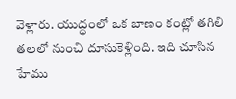వెళ్లారు. యుద్ధంలో ఒక బాణం కంట్లో తగిలి తలలో నుంచి దూసుకెళ్లింది. ఇది చూసిన హేము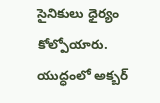సైనికులు ధైర్యం కోల్పోయారు. యుద్ధంలో అక్బర్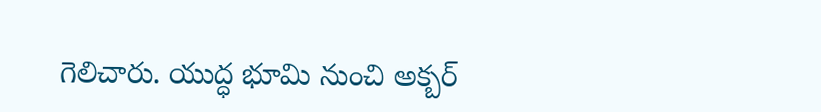గెలిచారు. యుద్ధ భూమి నుంచి అక్బర్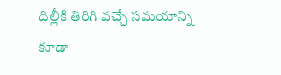దిల్లీకి తిరిగి వచ్చే సమయాన్ని కూడా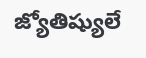జ్యోతిష్యులే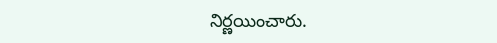నిర్ణయించారు.